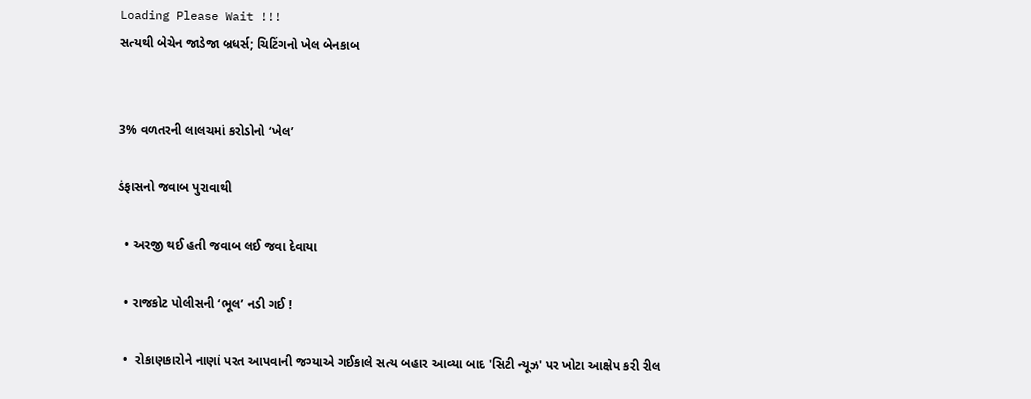Loading Please Wait !!!
સત્યથી બેચેન જાડેજા બ્રધર્સ; ચિટિંગનો ખેલ બેનકાબ


3% વળતરની લાલચમાં કરોડોનો ‘ખેલ’

ડંફાસનો જવાબ પુરાવાથી

  • અરજી થઈ હતી જવાબ લઈ જવા દેવાયા

  • રાજકોટ પોલીસની ‘ભૂલ’ નડી ગઈ !

  •  રોકાણકારોને નાણાં પરત આપવાની જગ્યાએ ગઈકાલે સત્ય બહાર આવ્યા બાદ 'સિટી ન્યૂઝ' પર ખોટા આક્ષેપ કરી રીલ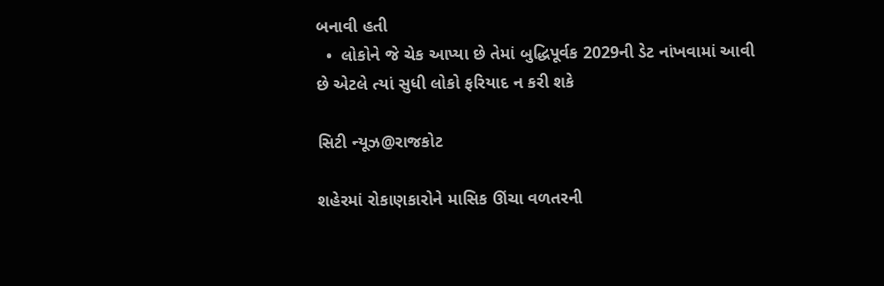બનાવી હતી
  •  લોકોને જે ચેક આપ્યા છે તેમાં બુદ્ધિપૂર્વક 2029ની ડેટ નાંખવામાં આવી છે એટલે ત્યાં સુધી લોકો ફરિયાદ ન કરી શકે

સિટી ન્યૂઝ@રાજકોટ

શહેરમાં રોકાણકારોને માસિક ઊંચા વળતરની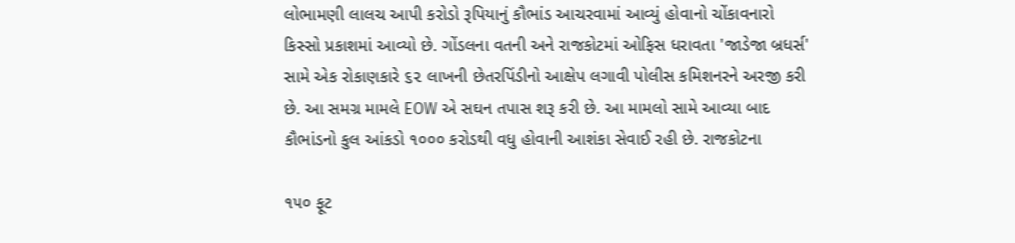લોભામણી લાલચ આપી કરોડો રૂપિયાનું કૌભાંડ આચરવામાં આવ્યું હોવાનો ચોંકાવનારો કિસ્સો પ્રકાશમાં આવ્યો છે. ગોંડલના વતની અને રાજકોટમાં ઓફિસ ધરાવતા 'જાડેજા બ્રધર્સ' સામે એક રોકાણકારે ૬૨ લાખની છેતરપિંડીનો આક્ષેપ લગાવી પોલીસ કમિશનરને અરજી કરી છે. આ સમગ્ર મામલે EOW એ સઘન તપાસ શરૂ કરી છે. આ મામલો સામે આવ્યા બાદ કૌભાંડનો કુલ આંકડો ૧૦૦૦ કરોડથી વધુ હોવાની આશંકા સેવાઈ રહી છે. રાજકોટના

૧૫૦ ફૂટ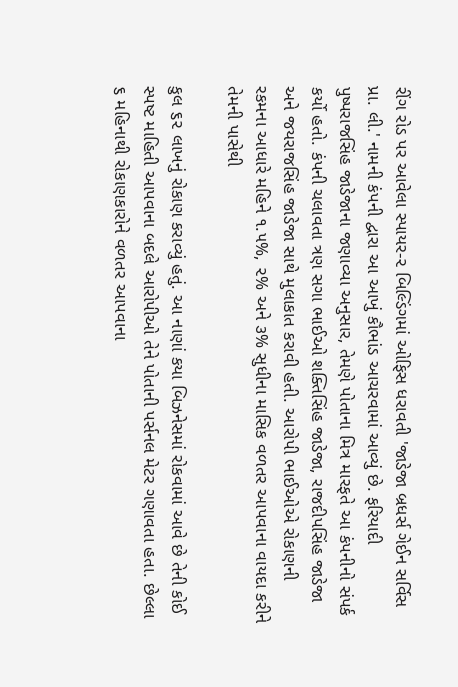રીંગ રોડ પર આવેલા સ્પાયર-૨ બિલ્ડિંગમાં ઓફિસ ધરાવતી 'જાડેજા બ્રધર્સ ગેઈન સર્વિસ પ્રા. લી.' નામની કંપની દ્વારા આ આખું કૌભાંડ આચરવામાં આવ્યું છે. ફરિયાદી પુષ્પરાજસિંહ જાડેજાના જણાવ્યા અનુસાર, તેમણે પોતાના મિત્ર મારફતે આ કંપનીનો સંપર્ક કર્યો હતો. કંપની ચલાવતા ત્રણ સગા ભાઈઓ શક્તિસિંહ જાડેજા, રાજદીપસિંહ જાડેજા અને જયરાજસિંહ જાડેજા સાથે મુલાકાત કરાવી હતી. આરોપી ભાઈઓએ રોકાણની રકમના આધારે મહિને ૧.૫%, ૨% અને ૩% સુધીના માસિક વળતર આપવાના વાયદા કરીને તેમની પાસેથી

કુલ ૬૨ લાખનું રોકાણ કરાવ્યું હતું. આ નાણાં કયા બિઝનેસમાં રોકવામાં આવે છે તેની કોઈ સ્પષ્ટ માહિતી આપવાના બદલે આરોપીઓ તેને પોતાની પર્સનલ મેટર ગણાવતા હતા. છેલ્લા ૬ મહિનાથી રોકાણકારોને વળતર આપવાના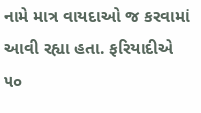નામે માત્ર વાયદાઓ જ કરવામાં આવી રહ્યા હતા. ફરિયાદીએ ૫૦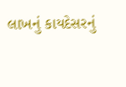લાખનું કાયદેસરનું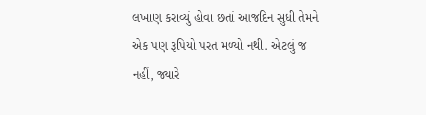લખાણ કરાવ્યું હોવા છતાં આજદિન સુધી તેમને એક પણ રૂપિયો પરત મળ્યો નથી. એટલું જ નહીં, જ્યારે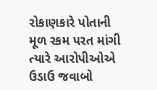રોકાણકારે પોતાની મૂળ રકમ પરત માંગી ત્યારે આરોપીઓએ ઉડાઉ જવાબો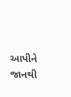આપીને જાનથી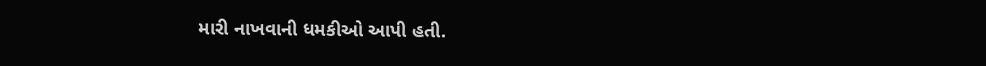મારી નાખવાની ધમકીઓ આપી હતી.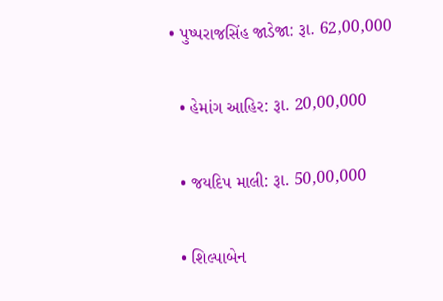• પુષ્પરાજસિંહ જાડેજા: રૂા. 62,00,000

  • હેમાંગ આહિર: રૂા. 20,00,000

  • જયદિપ માલી: રૂા. 50,00,000

  • શિલ્પાબેન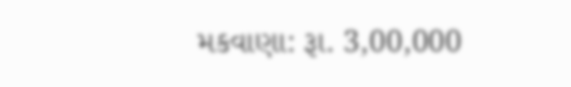મકવાણા: રૂા. 3,00,000